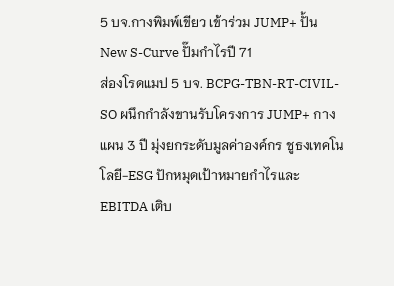5 บจ.กางพิมพ์เขียว เข้าร่วม JUMP+ ปั้น New S-Curve ปั๊มกำไรปี 71
ส่องโรดแมป 5 บจ. BCPG-TBN-RT-CIVIL-SO ผนึกกำลังขานรับโครงการ JUMP+ กางแผน 3 ปี มุ่งยกระดับมูลค่าองค์กร ชูธงเทคโนโลยี-ESG ปักหมุดเป้าหมายกำไรและ EBITDA เติบ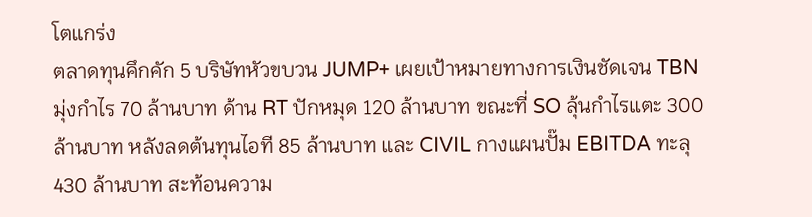โตแกร่ง
ตลาดทุนคึกคัก 5 บริษัทหัวขบวน JUMP+ เผยเป้าหมายทางการเงินชัดเจน TBN มุ่งกำไร 70 ล้านบาท ด้าน RT ปักหมุด 120 ล้านบาท ขณะที่ SO ลุ้นกำไรแตะ 300 ล้านบาท หลังลดต้นทุนไอที 85 ล้านบาท และ CIVIL กางแผนปั๊ม EBITDA ทะลุ 430 ล้านบาท สะท้อนความ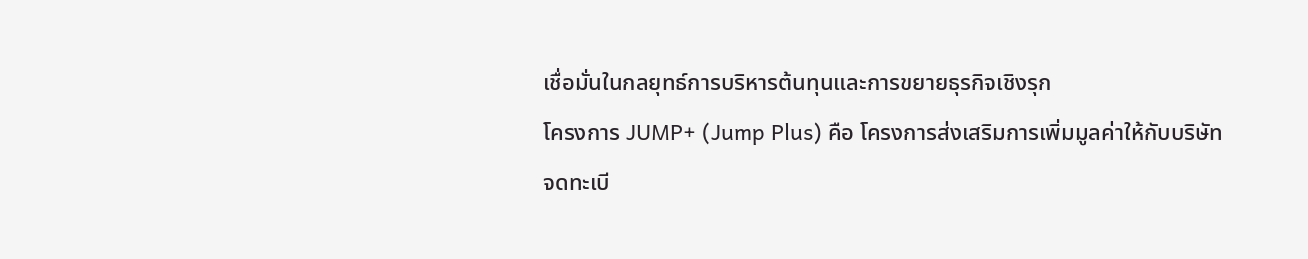เชื่อมั่นในกลยุทธ์การบริหารต้นทุนและการขยายธุรกิจเชิงรุก
โครงการ JUMP+ (Jump Plus) คือ โครงการส่งเสริมการเพิ่มมูลค่าให้กับบริษัทจดทะเบี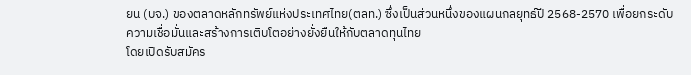ยน (บจ.) ของตลาดหลักทรัพย์แห่งประเทศไทย(ตลท.) ซึ่งเป็นส่วนหนึ่งของแผนกลยุทธ์ปี 2568-2570 เพื่อยกระดับความเชื่อมั่นและสร้างการเติบโตอย่างยั่งยืนให้กับตลาดทุนไทย
โดยเปิดรับสมัคร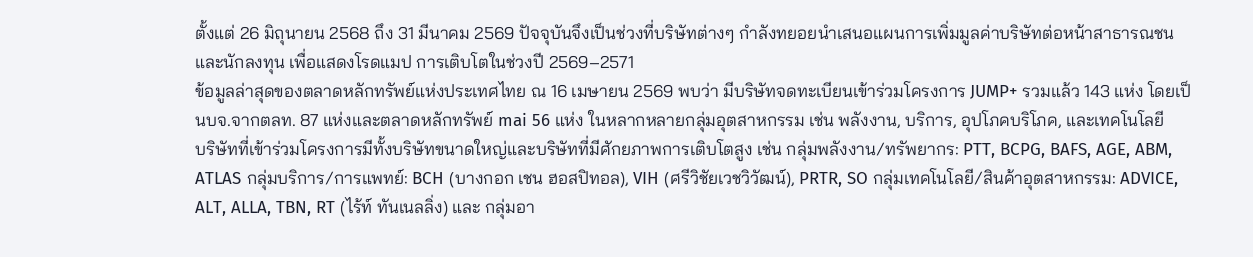ตั้งแต่ 26 มิถุนายน 2568 ถึง 31 มีนาคม 2569 ปัจจุบันจึงเป็นช่วงที่บริษัทต่างๆ กำลังทยอยนำเสนอแผนการเพิ่มมูลค่าบริษัทต่อหน้าสาธารณชนและนักลงทุน เพื่อแสดงโรดแมป การเติบโตในช่วงปี 2569–2571
ข้อมูลล่าสุดของตลาดหลักทรัพย์แห่งประเทศไทย ณ 16 เมษายน 2569 พบว่า มีบริษัทจดทะเบียนเข้าร่วมโครงการ JUMP+ รวมแล้ว 143 แห่ง โดยเป็นบจ.จากตลท. 87 แห่งและตลาดหลักทรัพย์ mai 56 แห่ง ในหลากหลายกลุ่มอุตสาหกรรม เช่น พลังงาน, บริการ, อุปโภคบริโภค, และเทคโนโลยี
บริษัทที่เข้าร่วมโครงการมีทั้งบริษัทขนาดใหญ่และบริษัทที่มีศักยภาพการเติบโตสูง เช่น กลุ่มพลังงาน/ทรัพยากร: PTT, BCPG, BAFS, AGE, ABM, ATLAS กลุ่มบริการ/การแพทย์: BCH (บางกอก เชน ฮอสปิทอล), VIH (ศรีวิชัยเวชวิวัฒน์), PRTR, SO กลุ่มเทคโนโลยี/สินค้าอุตสาหกรรม: ADVICE, ALT, ALLA, TBN, RT (ไร้ท์ ทันเนลลิ่ง) และ กลุ่มอา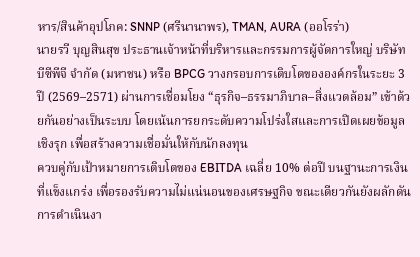หาร/สินค้าอุปโภค: SNNP (ศรีนานาพร), TMAN, AURA (ออโรร่า)
นายรวี บุญสินสุข ประธานเจ้าหน้าที่บริหารและกรรมการผู้จัดการใหญ่ บริษัท บีซีพีจี จำกัด (มหาชน) หรือ BPCG วางกรอบการเติบโตขององค์กรในระยะ 3 ปี (2569–2571) ผ่านการเชื่อมโยง “ธุรกิจ–ธรรมาภิบาล–สิ่งแวดล้อม” เข้าด้วยกันอย่างเป็นระบบ โดยเน้นการยกระดับความโปร่งใสและการเปิดเผยข้อมูลเชิงรุก เพื่อสร้างความเชื่อมั่นให้กับนักลงทุน
ควบคู่กับเป้าหมายการเติบโตของ EBITDA เฉลี่ย 10% ต่อปี บนฐานะการเงินที่แข็งแกร่ง เพื่อรองรับความไม่แน่นอนของเศรษฐกิจ ขณะเดียวกันยังผลักดันการดำเนินงา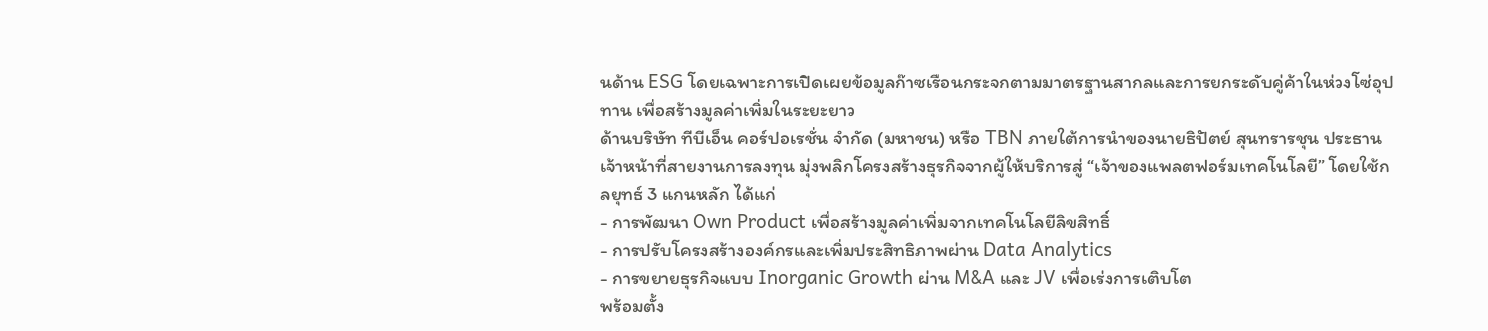นด้าน ESG โดยเฉพาะการเปิดเผยข้อมูลก๊าซเรือนกระจกตามมาตรฐานสากลและการยกระดับคู่ค้าในห่วงโซ่อุปทาน เพื่อสร้างมูลค่าเพิ่มในระยะยาว
ด้านบริษัท ทีบีเอ็น คอร์ปอเรชั่น จำกัด (มหาชน) หรือ TBN ภายใต้การนำของนายธิปัตย์ สุนทรารชุน ประธานเจ้าหน้าที่สายงานการลงทุน มุ่งพลิกโครงสร้างธุรกิจจากผู้ให้บริการสู่ “เจ้าของแพลตฟอร์มเทคโนโลยี” โดยใช้กลยุทธ์ 3 แกนหลัก ได้แก่
- การพัฒนา Own Product เพื่อสร้างมูลค่าเพิ่มจากเทคโนโลยีลิขสิทธิ์
- การปรับโครงสร้างองค์กรและเพิ่มประสิทธิภาพผ่าน Data Analytics
- การขยายธุรกิจแบบ Inorganic Growth ผ่าน M&A และ JV เพื่อเร่งการเติบโต
พร้อมตั้ง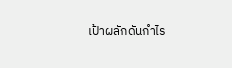เป้าผลักดันกำไร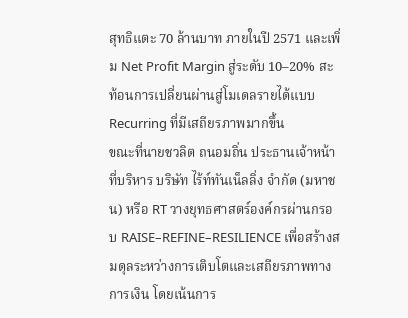สุทธิแตะ 70 ล้านบาท ภายในปี 2571 และเพิ่ม Net Profit Margin สู่ระดับ 10–20% สะท้อนการเปลี่ยนผ่านสู่โมเดลรายได้แบบ Recurring ที่มีเสถียรภาพมากขึ้น
ขณะที่นายชวลิต ถนอมถิ่น ประธานเจ้าหน้าที่บริหาร บริษัท ไร้ท์ทันเน็ลลิ่ง จำกัด (มหาชน) หรือ RT วางยุทธศาสตร์องค์กรผ่านกรอบ RAISE–REFINE–RESILIENCE เพื่อสร้างสมดุลระหว่างการเติบโตและเสถียรภาพทางการเงิน โดยเน้นการ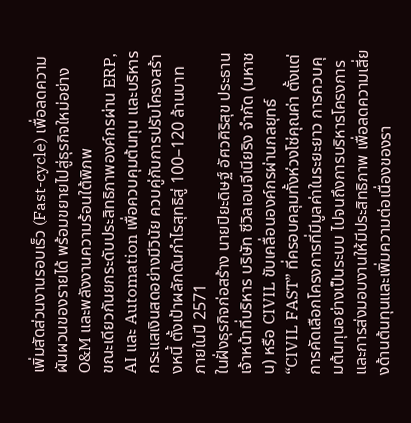เพิ่มสัดส่วนงานรอบเร็ว (Fast-cycle) เพื่อลดความผันผวนของรายได้ พร้อมขยายไปสู่ธุรกิจใหม่อย่าง O&M และพลังงานความร้อนใต้พิภพ
ขณะเดียวกันยกระดับประสิทธิภาพองค์กรผ่าน ERP, AI และ Automation เพื่อควบคุมต้นทุน และบริหารกระแสเงินสดอย่างมีวินัย ควบคู่กับการปรับโครงสร้างหนี้ ตั้งเป้าผลักดันกำไรสุทธิสู่ 100–120 ล้านบาท ภายในปี 2571
ในฝั่งธุรกิจก่อสร้าง นายปิยะดิษฐ์ อัศวศิริสุข ประธานเจ้าหน้าที่บริหาร บริษัท ซีวิลเอนจีเนียริง จำกัด (มหาชน) หรือ CIVIL ขับเคลื่อนองค์กรผ่านกลยุทธ์ “CIVIL FAST” ที่ครอบคลุมทั้งห่วงโซ่คุณค่า ตั้งแต่การคัดเลือกโครงการที่มีมูลค่าในระยะยาว การควบคุมต้นทุนอย่างเป็นระบบ ไปจนถึงการบริหารโครงการและการส่งมอบงานให้มีประสิทธิภาพ เพื่อลดความเสี่ยงด้านต้นทุนและเพิ่มความต่อเนื่องของรา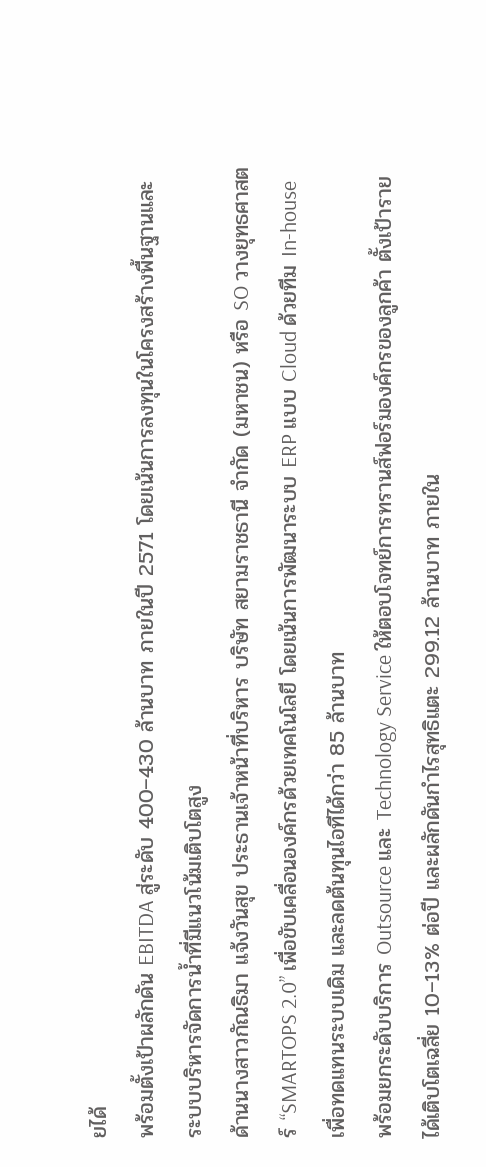ยได้
พร้อมตั้งเป้าผลักดัน EBITDA สู่ระดับ 400–430 ล้านบาท ภายในปี 2571 โดยเน้นการลงทุนในโครงสร้างพื้นฐานและระบบบริหารจัดการน้ำที่มีแนวโน้มเติบโตสูง
ด้านนางสาวกัณธิมา แจ้งวันสุข ประธานเจ้าหน้าที่บริหาร บริษัท สยามราชธานี จำกัด (มหาชน) หรือ SO วางยุทธศาสตร์ “SMARTOPS 2.0” เพื่อขับเคลื่อนองค์กรด้วยเทคโนโลยี โดยเน้นการพัฒนาระบบ ERP แบบ Cloud ด้วยทีม In-house เพื่อทดแทนระบบเดิม และลดต้นทุนไอทีได้กว่า 85 ล้านบาท
พร้อมยกระดับบริการ Outsource และ Technology Service ให้ตอบโจทย์การทรานส์ฟอร์มองค์กรของลูกค้า ตั้งเป้ารายได้เติบโตเฉลี่ย 10–13% ต่อปี และผลักดันกำไรสุทธิแตะ 299.12 ล้านบาท ภายใน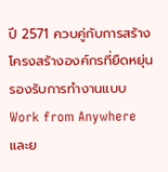ปี 2571 ควบคู่กับการสร้างโครงสร้างองค์กรที่ยืดหยุ่น รองรับการทำงานแบบ Work from Anywhere และย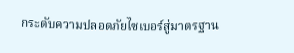กระดับความปลอดภัยไซเบอร์สู่มาตรฐาน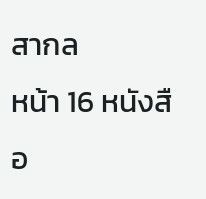สากล
หน้า 16 หนังสือ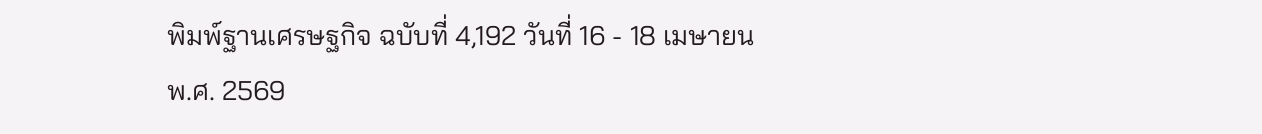พิมพ์ฐานเศรษฐกิจ ฉบับที่ 4,192 วันที่ 16 - 18 เมษายน พ.ศ. 2569